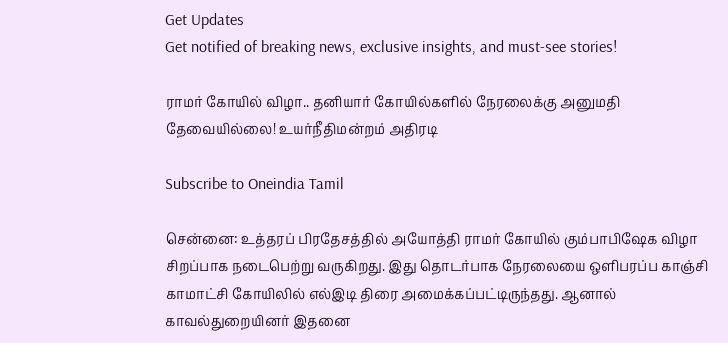Get Updates
Get notified of breaking news, exclusive insights, and must-see stories!

ராமர் கோயில் விழா.. தனியார் கோயில்களில் நேரலைக்கு அனுமதி தேவையில்லை! உயர்நீதிமன்றம் அதிரடி

Subscribe to Oneindia Tamil

சென்னை: உத்தரப் பிரதேசத்தில் அயோத்தி ராமர் கோயில் கும்பாபிஷேக விழா சிறப்பாக நடைபெற்று வருகிறது. இது தொடர்பாக நேரலையை ஒளிபரப்ப காஞ்சி காமாட்சி கோயிலில் எல்இடி திரை அமைக்கப்பட்டிருந்தது. ஆனால் காவல்துறையினர் இதனை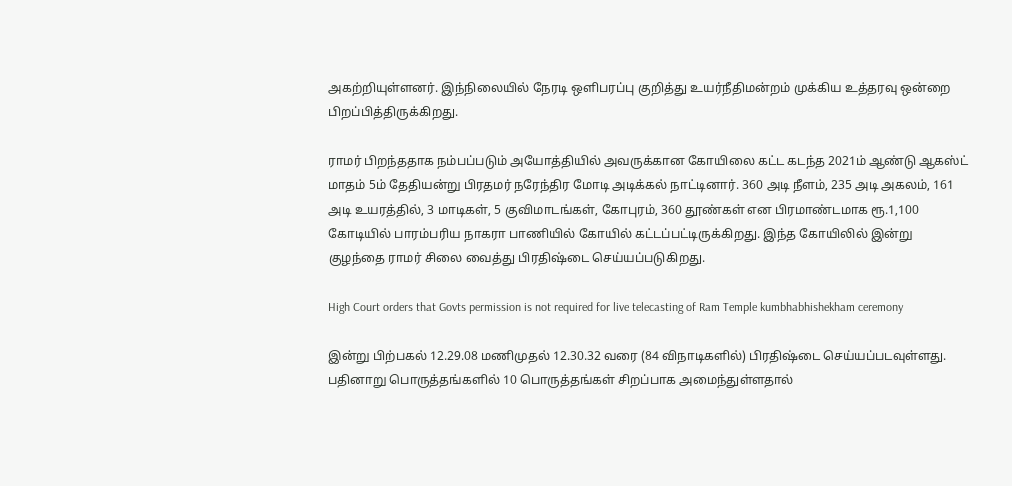அகற்றியுள்ளனர். இந்நிலையில் நேரடி ஒளிபரப்பு குறித்து உயர்நீதிமன்றம் முக்கிய உத்தரவு ஒன்றை பிறப்பித்திருக்கிறது.

ராமர் பிறந்ததாக நம்பப்படும் அயோத்தியில் அவருக்கான கோயிலை கட்ட கடந்த 2021ம் ஆண்டு ஆகஸ்ட் மாதம் 5ம் தேதியன்று பிரதமர் நரேந்திர மோடி அடிக்கல் நாட்டினார். 360 அடி நீளம், 235 அடி அகலம், 161 அடி உயரத்தில், 3 மாடிகள், 5 குவிமாடங்கள், கோபுரம், 360 தூண்கள் என பிரமாண்டமாக ரூ.1,100 கோடியில் பாரம்பரிய நாகரா பாணியில் கோயில் கட்டப்பட்டிருக்கிறது. இந்த கோயிலில் இன்று குழந்தை ராமர் சிலை வைத்து பிரதிஷ்டை செய்யப்படுகிறது.

High Court orders that Govts permission is not required for live telecasting of Ram Temple kumbhabhishekham ceremony

இன்று பிற்பகல் 12.29.08 மணிமுதல் 12.30.32 வரை (84 விநாடிகளில்) பிரதிஷ்டை செய்யப்படவுள்ளது. பதினாறு பொருத்தங்களில் 10 பொருத்தங்கள் சிறப்பாக அமைந்துள்ளதால்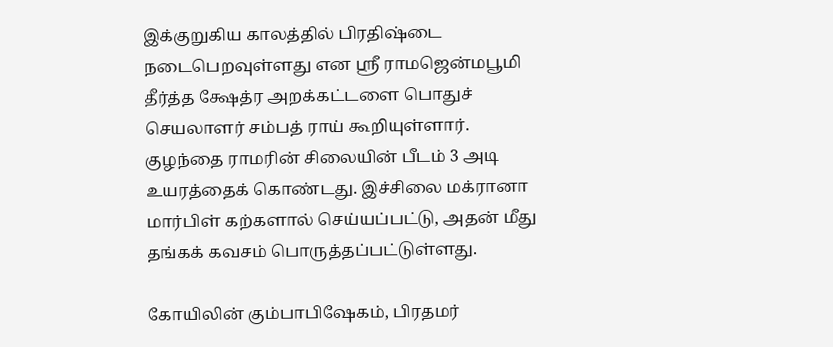இக்குறுகிய காலத்தில் பிரதிஷ்டை நடைபெறவுள்ளது என ஸ்ரீ ராமஜென்மபூமி தீர்த்த க்ஷேத்ர அறக்கட்டளை பொதுச் செயலாளர் சம்பத் ராய் கூறியுள்ளார். குழந்தை ராமரின் சிலையின் பீடம் 3 அடி உயரத்தைக் கொண்டது. இச்சிலை மக்ரானா மார்பிள் கற்களால் செய்யப்பட்டு, அதன் மீது தங்கக் கவசம் பொருத்தப்பட்டுள்ளது.

கோயிலின் கும்பாபிஷேகம், பிரதமர்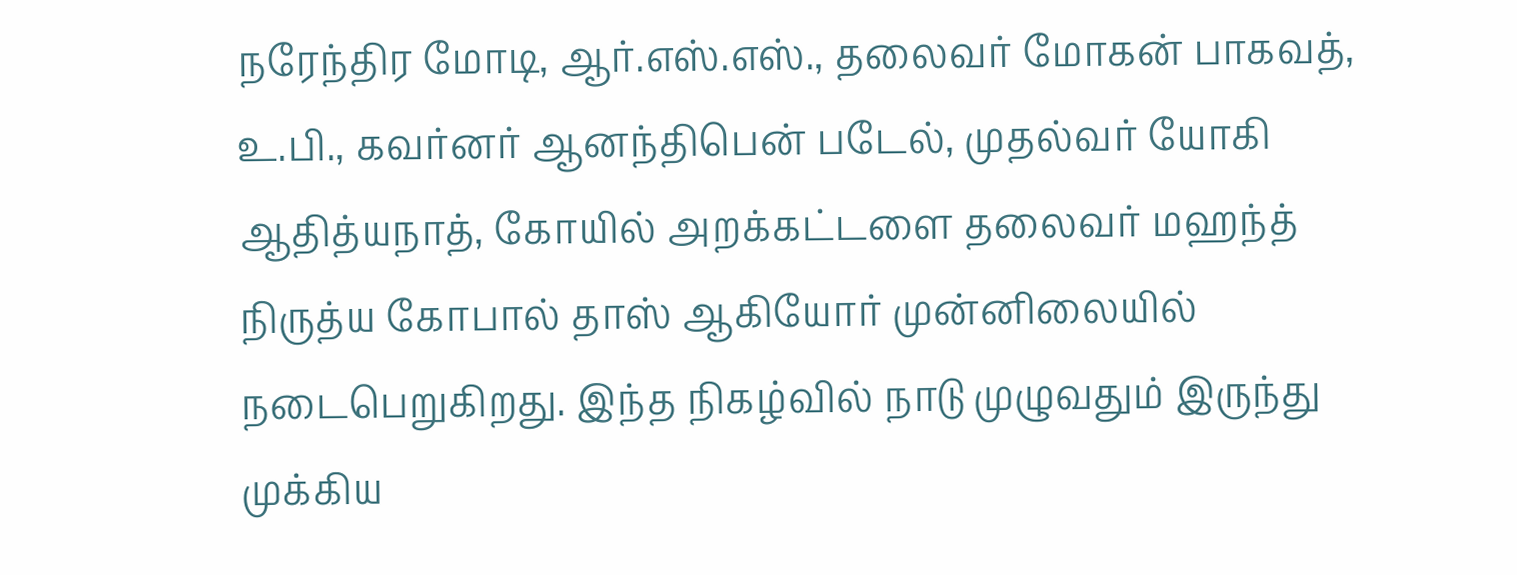நரேந்திர மோடி, ஆர்.எஸ்.எஸ்., தலைவர் மோகன் பாகவத், உ.பி., கவர்னர் ஆனந்திபென் படேல், முதல்வர் யோகி ஆதித்யநாத், கோயில் அறக்கட்டளை தலைவர் மஹந்த் நிருத்ய கோபால் தாஸ் ஆகியோர் முன்னிலையில் நடைபெறுகிறது. இந்த நிகழ்வில் நாடு முழுவதும் இருந்து முக்கிய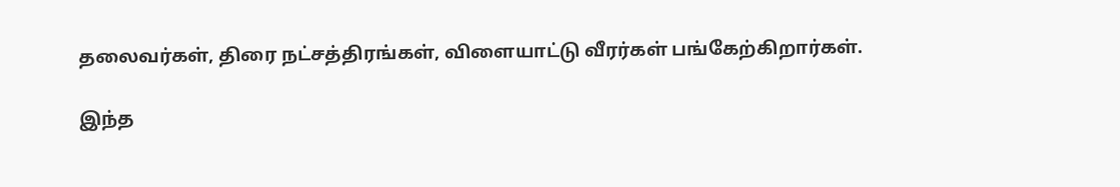தலைவர்கள், திரை நட்சத்திரங்கள், விளையாட்டு வீரர்கள் பங்கேற்கிறார்கள்.

இந்த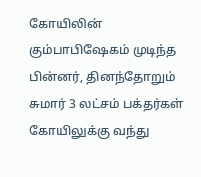கோயிலின் கும்பாபிஷேகம் முடிந்த பின்னர், தினந்தோறும் சுமார் 3 லட்சம் பக்தர்கள் கோயிலுக்கு வந்து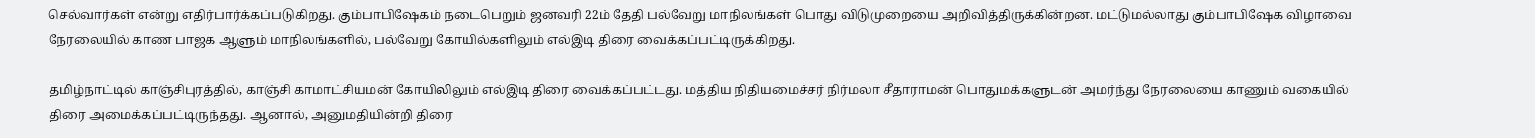செல்வார்கள் என்று எதிர்பார்க்கப்படுகிறது. கும்பாபிஷேகம் நடைபெறும் ஜனவரி 22ம் தேதி பல்வேறு மாநிலங்கள் பொது விடுமுறையை அறிவித்திருக்கின்றன. மட்டுமல்லாது கும்பாபிஷேக விழாவை நேரலையில் காண பாஜக ஆளும் மாநிலங்களில், பல்வேறு கோயில்களிலும் எல்இடி திரை வைக்கப்பட்டிருக்கிறது.

தமிழ்நாட்டில் காஞ்சிபுரத்தில், காஞ்சி காமாட்சியமன் கோயிலிலும் எல்இடி திரை வைக்கப்பட்டது. மத்திய நிதியமைச்சர் நிர்மலா சீதாராமன் பொதுமக்களுடன் அமர்ந்து நேரலையை காணும் வகையில் திரை அமைக்கப்பட்டிருந்தது. ஆனால், அனுமதியின்றி திரை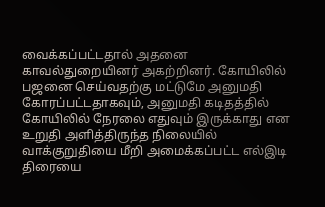வைக்கப்பட்டதால் அதனை காவல்துறையினர் அகற்றினர். கோயிலில் பஜனை செய்வதற்கு மட்டுமே அனுமதி கோரப்பட்டதாகவும், அனுமதி கடிதத்தில் கோயிலில் நேரலை எதுவும் இருக்காது என உறுதி அளித்திருந்த நிலையில் வாக்குறுதியை மீறி அமைக்கப்பட்ட எல்இடி திரையை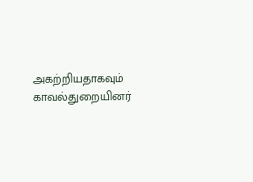அகற்றியதாகவும் காவல்துறையினர்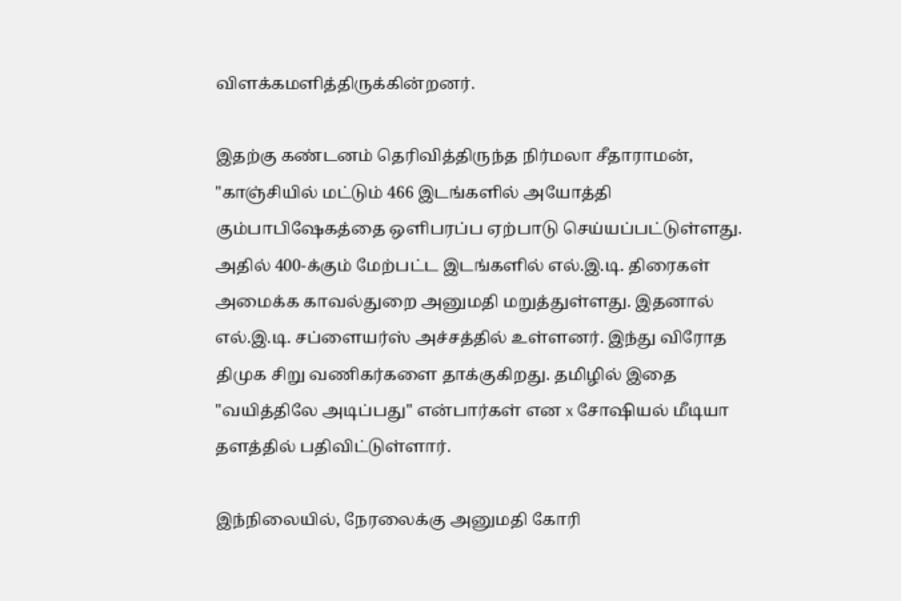விளக்கமளித்திருக்கின்றனர்.

இதற்கு கண்டனம் தெரிவித்திருந்த நிர்மலா சீதாராமன், "காஞ்சியில் மட்டும் 466 இடங்களில் அயோத்தி கும்பாபிஷேகத்தை ஒளிபரப்ப ஏற்பாடு செய்யப்பட்டுள்ளது. அதில் 400-க்கும் மேற்பட்ட இடங்களில் எல்.இ.டி. திரைகள் அமைக்க காவல்துறை அனுமதி மறுத்துள்ளது. இதனால் எல்.இ.டி. சப்ளையர்ஸ் அச்சத்தில் உள்ளனர். இந்து விரோத திமுக சிறு வணிகர்களை தாக்குகிறது. தமிழில் இதை "வயித்திலே அடிப்பது" என்பார்கள் என x சோஷியல் மீடியா தளத்தில் பதிவிட்டுள்ளார்.

இந்நிலையில், நேரலைக்கு அனுமதி கோரி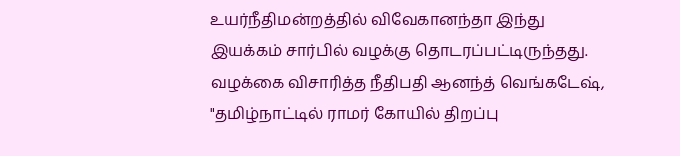உயர்நீதிமன்றத்தில் விவேகானந்தா இந்து இயக்கம் சார்பில் வழக்கு தொடரப்பட்டிருந்தது. வழக்கை விசாரித்த நீதிபதி ஆனந்த் வெங்கடேஷ், "தமிழ்நாட்டில் ராமர் கோயில் திறப்பு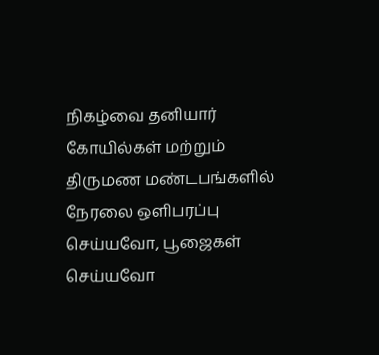நிகழ்வை தனியார் கோயில்கள் மற்றும் திருமண மண்டபங்களில் நேரலை ஒளிபரப்பு செய்யவோ, பூஜைகள் செய்யவோ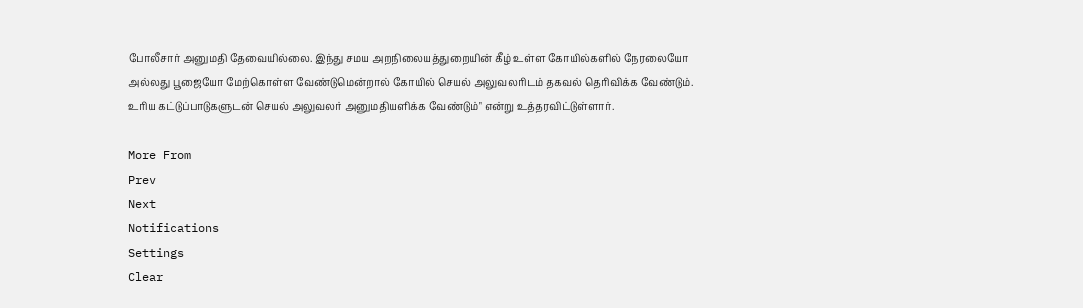போலீசார் அனுமதி தேவையில்லை. இந்து சமய அறநிலையத்துறையின் கீழ் உள்ள கோயில்களில் நேரலையோ அல்லது பூஜையோ மேற்கொள்ள வேண்டுமென்றால் கோயில் செயல் அலுவலரிடம் தகவல் தெரிவிக்க வேண்டும். உரிய கட்டுப்பாடுகளுடன் செயல் அலுவலர் அனுமதியளிக்க வேண்டும்" என்று உத்தரவிட்டுள்ளார்.

More From
Prev
Next
Notifications
Settings
Clear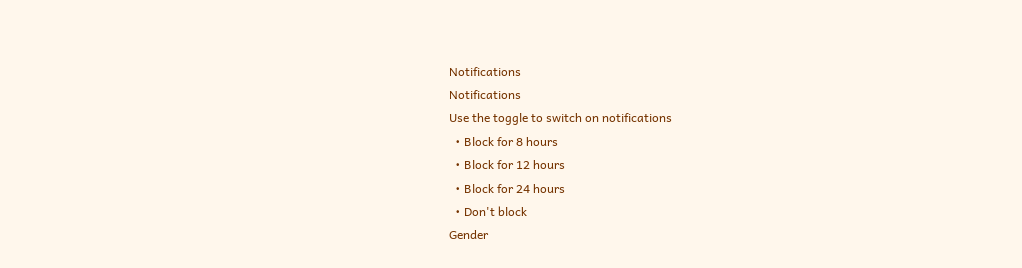Notifications
Notifications
Use the toggle to switch on notifications
  • Block for 8 hours
  • Block for 12 hours
  • Block for 24 hours
  • Don't block
Gender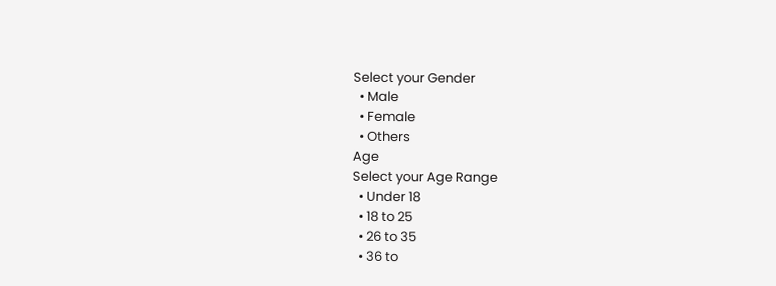Select your Gender
  • Male
  • Female
  • Others
Age
Select your Age Range
  • Under 18
  • 18 to 25
  • 26 to 35
  • 36 to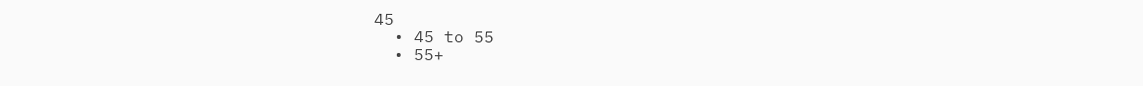45
  • 45 to 55
  • 55+